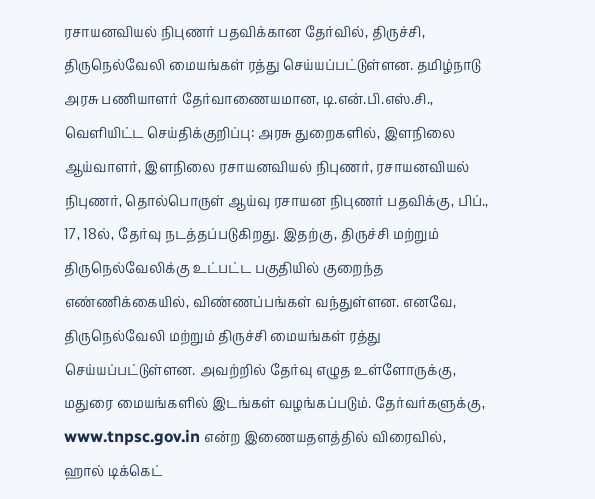ரசாயனவியல் நிபுணர் பதவிக்கான தேர்வில், திருச்சி, திருநெல்வேலி மையங்கள் ரத்து செய்யப்பட்டுள்ளன. தமிழ்நாடு அரசு பணியாளர் தேர்வாணையமான, டி.என்.பி.எஸ்.சி., வெளியிட்ட செய்திக்குறிப்பு: அரசு துறைகளில், இளநிலை ஆய்வாளர், இளநிலை ரசாயனவியல் நிபுணர், ரசாயனவியல் நிபுணர், தொல்பொருள் ஆய்வு ரசாயன நிபுணர் பதவிக்கு, பிப்., 17, 18ல், தேர்வு நடத்தப்படுகிறது. இதற்கு, திருச்சி மற்றும் திருநெல்வேலிக்கு உட்பட்ட பகுதியில் குறைந்த எண்ணிக்கையில், விண்ணப்பங்கள் வந்துள்ளன. எனவே, திருநெல்வேலி மற்றும் திருச்சி மையங்கள் ரத்து செய்யப்பட்டுள்ளன. அவற்றில் தேர்வு எழுத உள்ளோருக்கு, மதுரை மையங்களில் இடங்கள் வழங்கப்படும். தேர்வர்களுக்கு, www.tnpsc.gov.in என்ற இணையதளத்தில் விரைவில், ஹால் டிக்கெட்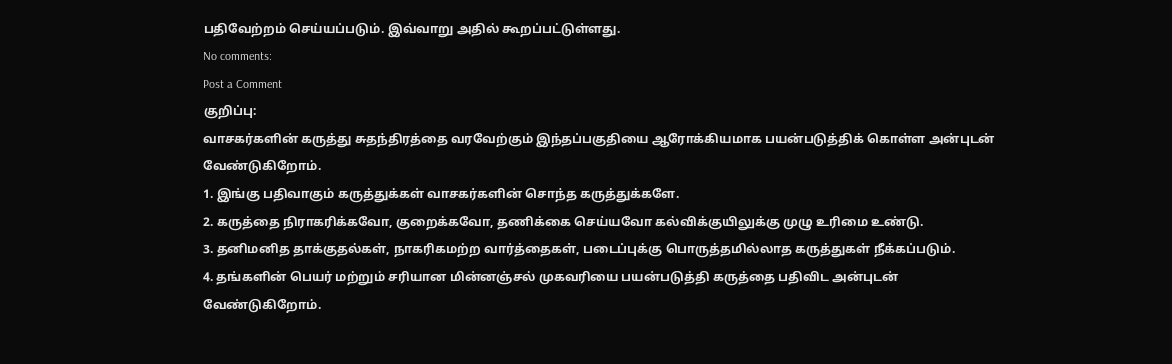பதிவேற்றம் செய்யப்படும். இவ்வாறு அதில் கூறப்பட்டுள்ளது.
No comments:
Post a Comment
குறிப்பு:
வாசகர்களின் கருத்து சுதந்திரத்தை வரவேற்கும் இந்தப்பகுதியை ஆரோக்கியமாக பயன்படுத்திக் கொள்ள அன்புடன் வேண்டுகிறோம்.
1. இங்கு பதிவாகும் கருத்துக்கள் வாசகர்களின் சொந்த கருத்துக்களே.
2. கருத்தை நிராகரிக்கவோ, குறைக்கவோ, தணிக்கை செய்யவோ கல்விக்குயிலுக்கு முழு உரிமை உண்டு.
3. தனிமனித தாக்குதல்கள், நாகரிகமற்ற வார்த்தைகள், படைப்புக்கு பொருத்தமில்லாத கருத்துகள் நீக்கப்படும்.
4. தங்களின் பெயர் மற்றும் சரியான மின்னஞ்சல் முகவரியை பயன்படுத்தி கருத்தை பதிவிட அன்புடன் வேண்டுகிறோம்.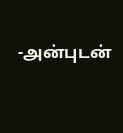-அன்புடன்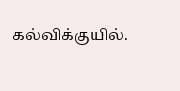கல்விக்குயில்.